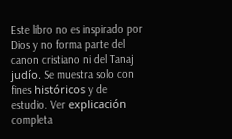Este libro no es inspirado por Dios y no forma parte del canon cristiano ni del Tanaj judío. Se muestra solo con fines históricos y de estudio. Ver explicación completa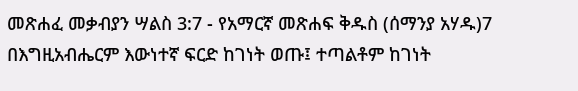መጽሐፈ መቃብያን ሣልስ 3:7 - የአማርኛ መጽሐፍ ቅዱስ (ሰማንያ አሃዱ)7 በእግዚአብሔርም እውነተኛ ፍርድ ከገነት ወጡ፤ ተጣልቶም ከገነት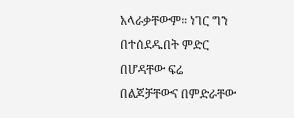አላራቃቸውም። ነገር ግን በተሰደዱበት ምድር በሆዳቸው ፍሬ በልጆቻቸውና በምድራቸው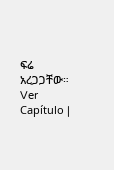ፍሬ አረጋጋቸው። Ver Capítulo |